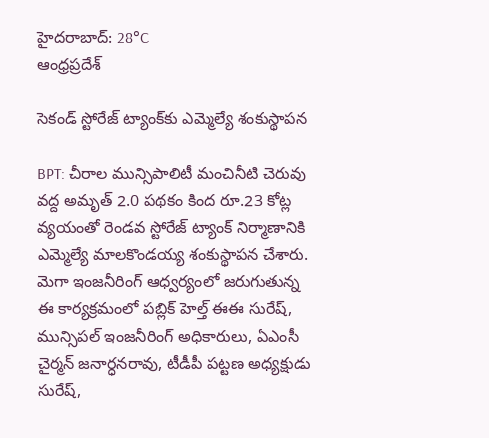హైదరాబాద్: 28°C
ఆంధ్రప్రదేశ్

సెకండ్ స్టోరేజ్ ట్యాంక్‌కు ఎమ్మెల్యే శంకుస్థాపన

BPT: చీరాల మున్సిపాలిటీ మంచినీటి చెరువు వద్ద అమృత్ 2.0 పథకం కింద రూ.23 కోట్ల వ్యయంతో రెండవ స్టోరేజ్ ట్యాంక్ నిర్మాణానికి ఎమ్మెల్యే మాలకొండయ్య శంకుస్థాపన చేశారు. మెగా ఇంజనీరింగ్ ఆధ్వర్యంలో జరుగుతున్న ఈ కార్యక్రమంలో పబ్లిక్ హెల్త్ ఈఈ సురేష్, మున్సిపల్ ఇంజనీరింగ్ అధికారులు, ఏఎంసీ చైర్మన్ జనార్ధనరావు, టీడీపీ పట్టణ అధ్యక్షుడు సురేష్,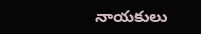నాయకులు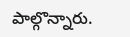పాల్గొన్నారు.